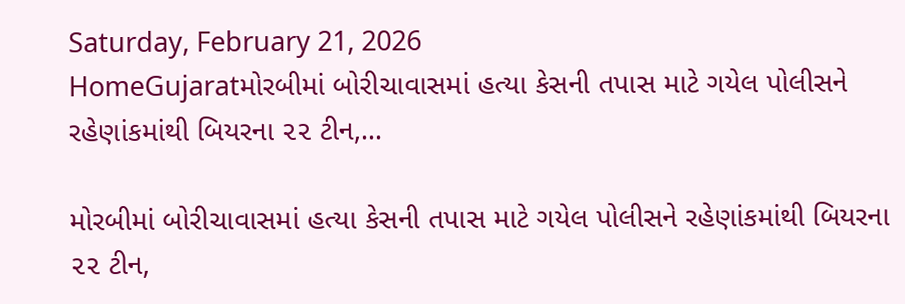Saturday, February 21, 2026
HomeGujaratમોરબીમાં બોરીચાવાસમાં હત્યા કેસની તપાસ માટે ગયેલ પોલીસને રહેણાંકમાંથી બિયરના ૨૨ ટીન,...

મોરબીમાં બોરીચાવાસમાં હત્યા કેસની તપાસ માટે ગયેલ પોલીસને રહેણાંકમાંથી બિયરના ૨૨ ટીન,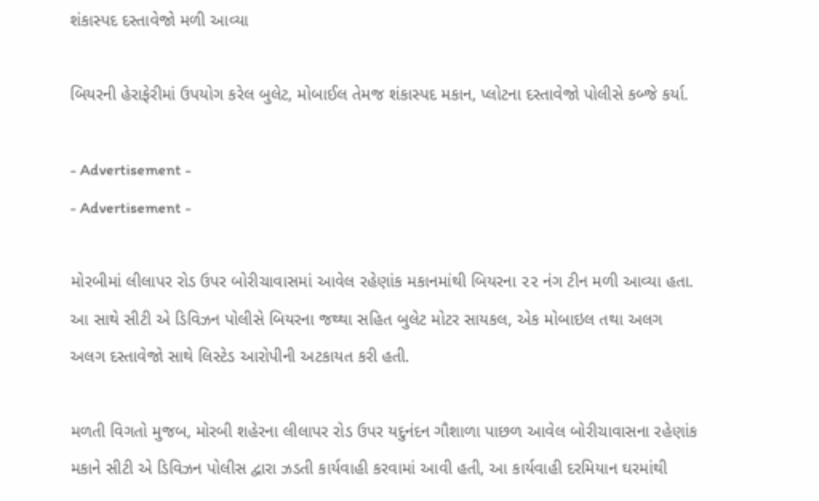શંકાસ્પદ દસ્તાવેજો મળી આવ્યા

બિયરની હેરાફેરીમાં ઉપયોગ કરેલ બુલેટ, મોબાઈલ તેમજ શંકાસ્પદ મકાન, પ્લોટના દસ્તાવેજો પોલીસે કબ્જે કર્યા.

- Advertisement -
- Advertisement -

મોરબીમાં લીલાપર રોડ ઉપર બોરીચાવાસમાં આવેલ રહેણાંક મકાનમાંથી બિયરના ૨૨ નંગ ટીન મળી આવ્યા હતા. આ સાથે સીટી એ ડિવિઝન પોલીસે બિયરના જથ્થા સહિત બુલેટ મોટર સાયકલ, એક મોબાઇલ તથા અલગ અલગ દસ્તાવેજો સાથે લિસ્ટેડ આરોપીની અટકાયત કરી હતી.

મળતી વિગતો મુજબ, મોરબી શહેરના લીલાપર રોડ ઉપર યદુનંદન ગૌશાળા પાછળ આવેલ બોરીચાવાસના રહેણાંક મકાને સીટી એ ડિવિઝન પોલીસ દ્વારા ઝડતી કાર્યવાહી કરવામાં આવી હતી, આ કાર્યવાહી દરમિયાન ઘરમાંથી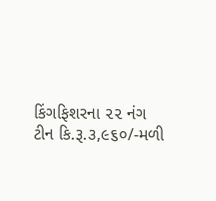કિંગફિશરના ૨૨ નંગ ટીન કિ.રૂ.૩,૯૬૦/-મળી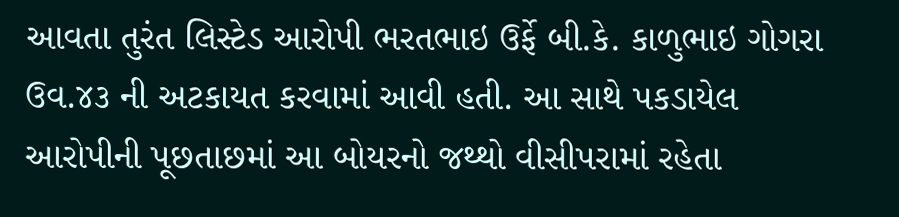આવતા તુરંત લિસ્ટેડ આરોપી ભરતભાઇ ઉર્ફે બી.કે. કાળુભાઇ ગોગરા ઉવ.૪૩ ની અટકાયત કરવામાં આવી હતી. આ સાથે પકડાયેલ આરોપીની પૂછતાછમાં આ બોયરનો જથ્થો વીસીપરામાં રહેતા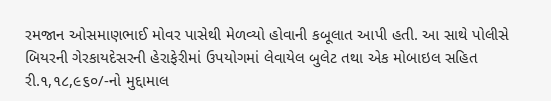રમજાન ઓસમાણભાઈ મોવર પાસેથી મેળવ્યો હોવાની કબૂલાત આપી હતી. આ સાથે પોલીસે બિયરની ગેરકાયદેસરની હેરાફેરીમાં ઉપયોગમાં લેવાયેલ બુલેટ તથા એક મોબાઇલ સહિત રી.૧,૧૮,૯૬૦/-નો મુદ્દામાલ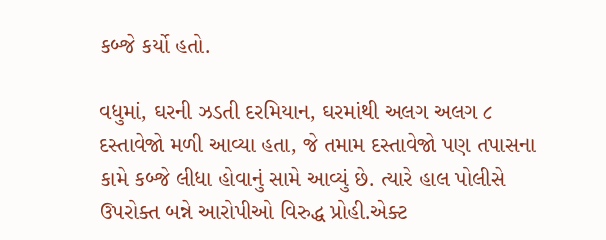કબ્જે કર્યો હતો.

વધુમાં, ઘરની ઝડતી દરમિયાન, ઘરમાંથી અલગ અલગ ૮ દસ્તાવેજો મળી આવ્યા હતા, જે તમામ દસ્તાવેજો પણ તપાસના કામે કબ્જે લીધા હોવાનું સામે આવ્યું છે. ત્યારે હાલ પોલીસે ઉપરોક્ત બન્ને આરોપીઓ વિરુદ્ધ પ્રોહી.એક્ટ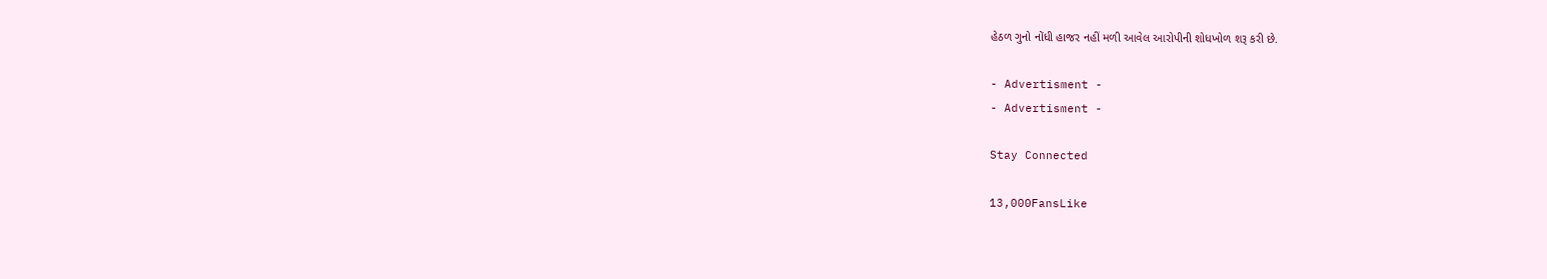હેઠળ ગુનો નોંધી હાજર નહીં મળી આવેલ આરોપીની શોધખોળ શરૂ કરી છે.

- Advertisment -
- Advertisment -

Stay Connected

13,000FansLike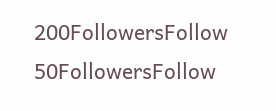200FollowersFollow
50FollowersFollow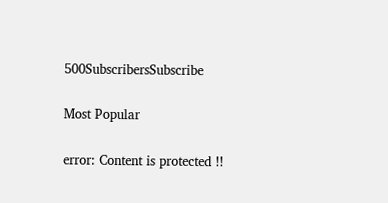500SubscribersSubscribe

Most Popular

error: Content is protected !!